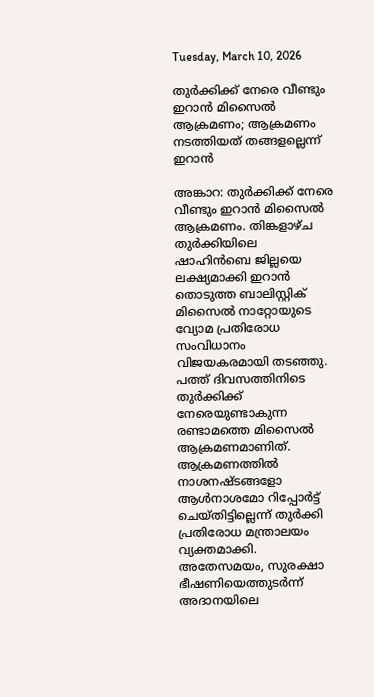Tuesday, March 10, 2026

തുര്‍ക്കിക്ക് നേരെ വീണ്ടും ഇറാന്‍ മിസൈല്‍ ആക്രമണം; ആക്രമണം നടത്തിയത് തങ്ങളല്ലെന്ന് ഇറാന്‍

അങ്കാറ: തുര്‍ക്കിക്ക് നേരെ വീണ്ടും ഇറാന്‍ മിസൈല്‍ ആക്രമണം. തിങ്കളാഴ്ച തുര്‍ക്കിയിലെ ഷാഹിന്‍ബെ ജില്ലയെ ലക്ഷ്യമാക്കി ഇറാന്‍ തൊടുത്ത ബാലിസ്റ്റിക് മിസൈല്‍ നാറ്റോയുടെ വ്യോമ പ്രതിരോധ സംവിധാനം വിജയകരമായി തടഞ്ഞു. പത്ത് ദിവസത്തിനിടെ തുര്‍ക്കിക്ക് നേരെയുണ്ടാകുന്ന രണ്ടാമത്തെ മിസൈല്‍ ആക്രമണമാണിത്. ആക്രമണത്തില്‍ നാശനഷ്ടങ്ങളോ ആള്‍നാശമോ റിപ്പോര്‍ട്ട് ചെയ്തിട്ടില്ലെന്ന് തുര്‍ക്കി പ്രതിരോധ മന്ത്രാലയം വ്യക്തമാക്കി. അതേസമയം, സുരക്ഷാ ഭീഷണിയെത്തുടര്‍ന്ന് അദാനയിലെ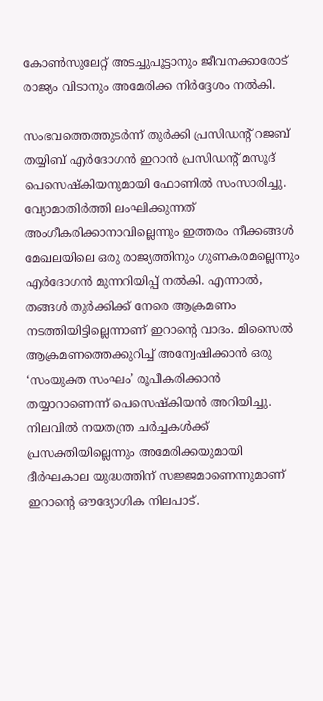കോണ്‍സുലേറ്റ് അടച്ചുപൂട്ടാനും ജീവനക്കാരോട് രാജ്യം വിടാനും അമേരിക്ക നിര്‍ദ്ദേശം നല്‍കി.

സംഭവത്തെത്തുടര്‍ന്ന് തുര്‍ക്കി പ്രസിഡന്റ് റജബ് തയ്യിബ് എര്‍ദോഗന്‍ ഇറാന്‍ പ്രസിഡന്റ് മസൂദ് പെസെഷ്‌കിയനുമായി ഫോണില്‍ സംസാരിച്ചു. വ്യോമാതിര്‍ത്തി ലംഘിക്കുന്നത് അംഗീകരിക്കാനാവില്ലെന്നും ഇത്തരം നീക്കങ്ങള്‍ മേഖലയിലെ ഒരു രാജ്യത്തിനും ഗുണകരമല്ലെന്നും എര്‍ദോഗന്‍ മുന്നറിയിപ്പ് നല്‍കി. എന്നാല്‍, തങ്ങള്‍ തുര്‍ക്കിക്ക് നേരെ ആക്രമണം നടത്തിയിട്ടില്ലെന്നാണ് ഇറാന്റെ വാദം. മിസൈല്‍ ആക്രമണത്തെക്കുറിച്ച് അന്വേഷിക്കാന്‍ ഒരു ‘സംയുക്ത സംഘം’ രൂപീകരിക്കാന്‍ തയ്യാറാണെന്ന് പെസെഷ്‌കിയന്‍ അറിയിച്ചു. നിലവില്‍ നയതന്ത്ര ചര്‍ച്ചകള്‍ക്ക് പ്രസക്തിയില്ലെന്നും അമേരിക്കയുമായി ദീര്‍ഘകാല യുദ്ധത്തിന് സജ്ജമാണെന്നുമാണ് ഇറാന്റെ ഔദ്യോഗിക നിലപാട്.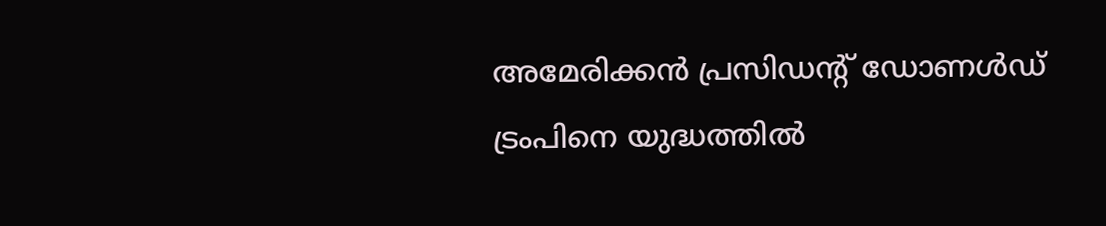അമേരിക്കന്‍ പ്രസിഡന്റ് ഡോണള്‍ഡ് ട്രംപിനെ യുദ്ധത്തില്‍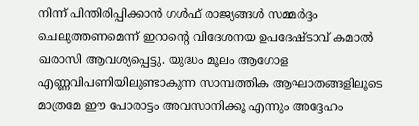നിന്ന് പിന്തിരിപ്പിക്കാന്‍ ഗള്‍ഫ് രാജ്യങ്ങള്‍ സമ്മര്‍ദ്ദം ചെലുത്തണമെന്ന് ഇറാന്റെ വിദേശനയ ഉപദേഷ്ടാവ് കമാല്‍ ഖരാസി ആവശ്യപ്പെട്ടു. യുദ്ധം മൂലം ആഗോള എണ്ണവിപണിയിലുണ്ടാകുന്ന സാമ്പത്തിക ആഘാതങ്ങളിലൂടെ മാത്രമേ ഈ പോരാട്ടം അവസാനിക്കൂ എന്നും അദ്ദേഹം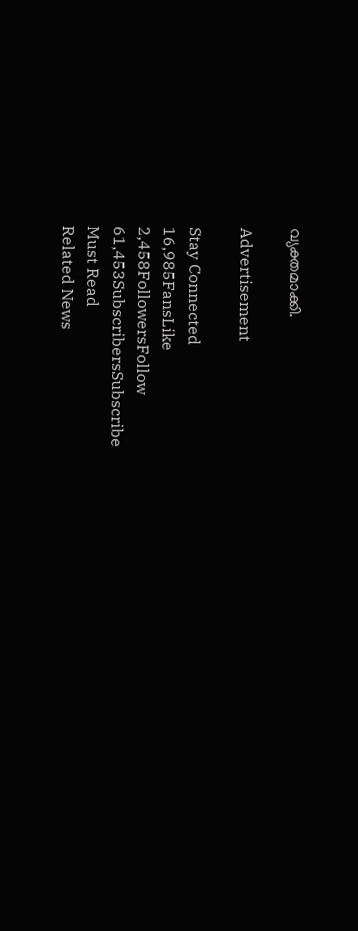വ്യക്തമാക്കി.

Advertisement

Stay Connected
16,985FansLike
2,458FollowersFollow
61,453SubscribersSubscribe
Must Read
Related News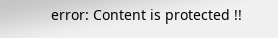error: Content is protected !!